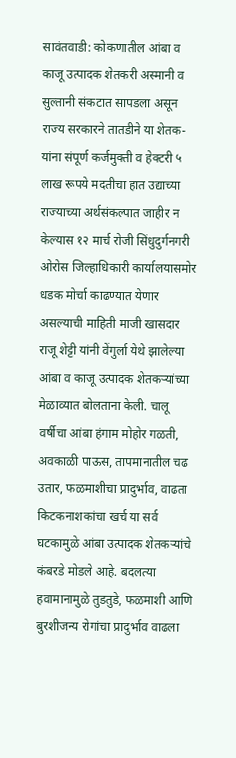सावंतवाडी: कोकणातील आंबा व काजू उत्पादक शेतकरी अस्मानी व सुल्तानी संकटात सापडला असून राज्य सरकारने तातडीने या शेतक-यांना संपूर्ण कर्जमुक्ती व हेक्टरी ५ लाख रूपये मदतीचा हात उद्याच्या राज्याच्या अर्थसंकल्पात जाहीर न केल्यास १२ मार्च रोजी सिंधुदुर्गनगरी ओरोस जिल्हाधिकारी कार्यालयासमोर धडक मोर्चा काढण्यात येणार असल्याची माहिती माजी खासदार राजू शेट्टी यांनी वेंगुर्ला येथे झालेल्या आंबा व काजू उत्पादक शेतकऱ्यांच्या मेळाव्यात बोलताना केली. चालू वर्षीचा आंबा हंगाम मोहोर गळती, अवकाळी पाऊस, तापमानातील चढ उतार, फळमाशीचा प्रादुर्भाव, वाढता किटकनाशकांचा खर्च या सर्व घटकामुळे आंबा उत्पादक शेतकऱ्यांचे कंबरडे मोडले आहे. बदलत्या हवामानामुळे तुडतुडे, फळमाशी आणि बुरशीजन्य रोगांचा प्रादुर्भाव वाढला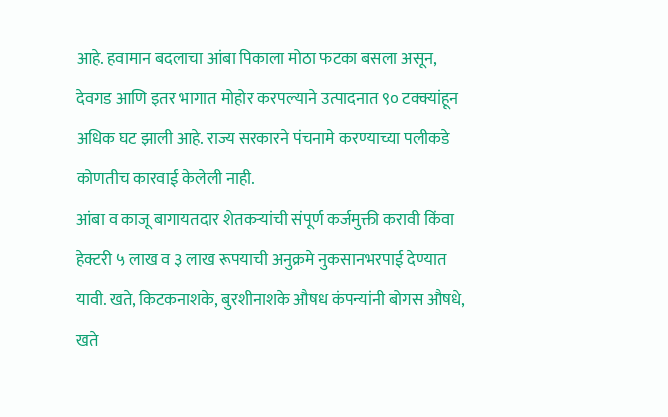आहे. हवामान बदलाचा आंबा पिकाला मोठा फटका बसला असून, देवगड आणि इतर भागात मोहोर करपल्याने उत्पादनात ९० टक्क्यांहून अधिक घट झाली आहे. राज्य सरकारने पंचनामे करण्याच्या पलीकडे कोणतीच कारवाई केलेली नाही.
आंबा व काजू बागायतदार शेतकऱ्यांची संपूर्ण कर्जमुक्ती करावी किंवा हेक्टरी ५ लाख व ३ लाख रूपयाची अनुक्रमे नुकसानभरपाई देण्यात यावी. खते, किटकनाशके, बुरशीनाशके औषध कंपन्यांनी बोगस औषधे, खते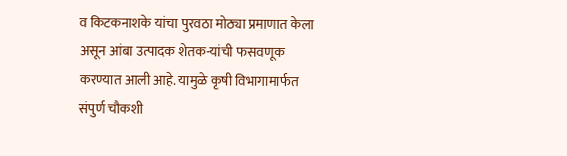व किटकनाशके यांचा पुरवठा मोठ्या प्रमाणात केला असून आंबा उत्पादक शेतक-यांची फसवणूक करण्यात आली आहे. यामुळे कृषी विभागामार्फत संपुर्ण चौकशी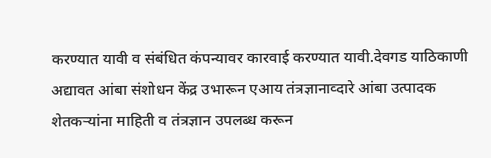करण्यात यावी व संबंधित कंपन्यावर कारवाई करण्यात यावी.देवगड याठिकाणी अद्यावत आंबा संशोधन केंद्र उभारून एआय तंत्रज्ञानाव्दारे आंबा उत्पादक शेतकऱ्यांना माहिती व तंत्रज्ञान उपलब्ध करून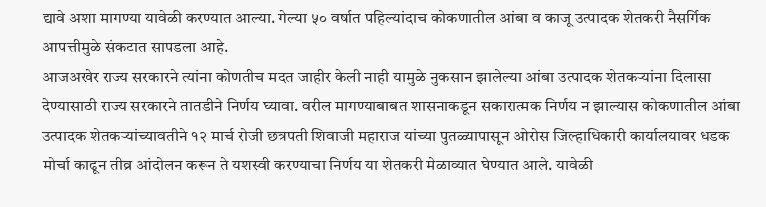द्यावे अशा मागण्या यावेळी करण्यात आल्या. गेल्या ५० वर्षात पहिल्यांदाच कोकणातील आंबा व काजू उत्पादक शेतकरी नैसर्गिक आपत्तीमुळे संकटात सापडला आहे.
आजअखेर राज्य सरकारने त्यांना कोणतीच मदत जाहीर केली नाही यामुळे नुकसान झालेल्या आंबा उत्पादक शेतकऱ्यांना दिलासा देण्यासाठी राज्य सरकारने तातडीने निर्णय घ्यावा. वरील मागण्याबाबत शासनाकडून सकारात्मक निर्णय न झाल्यास कोकणातील आंबा उत्पादक शेतकऱ्यांच्यावतीने १२ मार्च रोजी छत्रपती शिवाजी महाराज यांच्या पुतळ्यापासून ओरोस जिल्हाधिकारी कार्यालयावर धडक मोर्चा काढून तीव्र आंदोलन करून ते यशस्वी करण्याचा निर्णय या शेतकरी मेळाव्यात घेण्यात आले. यावेळी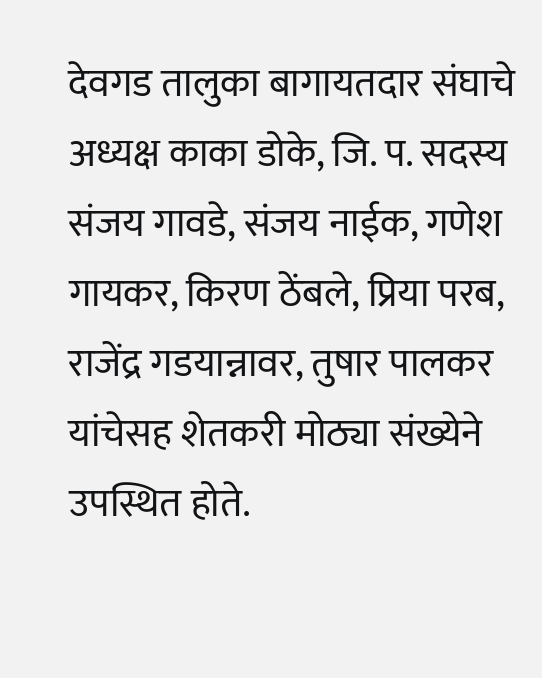देवगड तालुका बागायतदार संघाचे अध्यक्ष काका डोके, जि. प. सदस्य संजय गावडे, संजय नाईक, गणेश गायकर, किरण ठेंबले, प्रिया परब, राजेंद्र गडयान्नावर, तुषार पालकर यांचेसह शेतकरी मोठ्या संख्येने उपस्थित होते.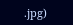.jpg)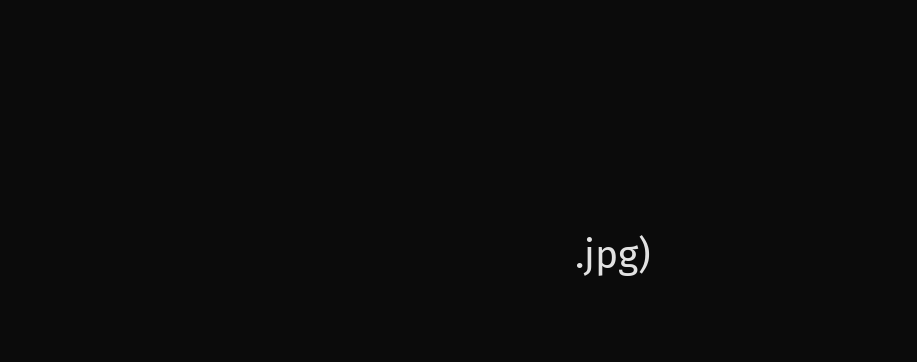.jpg)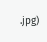.jpg)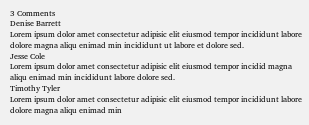3 Comments
Denise Barrett
Lorem ipsum dolor amet consectetur adipisic elit eiusmod tempor incididunt labore dolore magna aliqu enimad min incididunt ut labore et dolore sed.
Jesse Cole
Lorem ipsum dolor amet consectetur adipisic elit eiusmod tempor incidid magna aliqu enimad min incididunt labore dolore sed.
Timothy Tyler
Lorem ipsum dolor amet consectetur adipisic elit eiusmod tempor incididunt labore dolore magna aliqu enimad min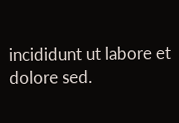incididunt ut labore et dolore sed.